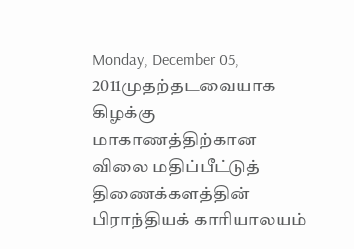Monday, December 05, 2011முதற்தடவையாக கிழக்கு மாகாணத்திற்கான விலை மதிப்பீட்டுத் திணைக்களத்தின் பிராந்தியக் காரியாலயம்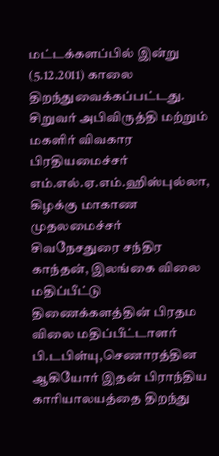மட்டக்களப்பில் இன்று (5.12.2011) காலை திறந்துவைக்கப்பட்டது.
சிறுவர் அபிவிருத்தி மற்றும் மகளிர் விவகார பிரதியமைச்சர் எம்.எல்.ஏ.எம்.ஹிஸ்புல்லா, கிழக்கு மாகாண முதலமைச்சர் சிவநேசதுரை சந்திர காந்தன், இலங்கை விலை மதிப்பீட்டு திணைக்களத்தின் பிரதம விலை மதிப்பீட்டாளர் பி.டபிள்யு,செணாரத்தின ஆகியோர் இதன் பிராந்திய காரியாலயத்தை திறந்து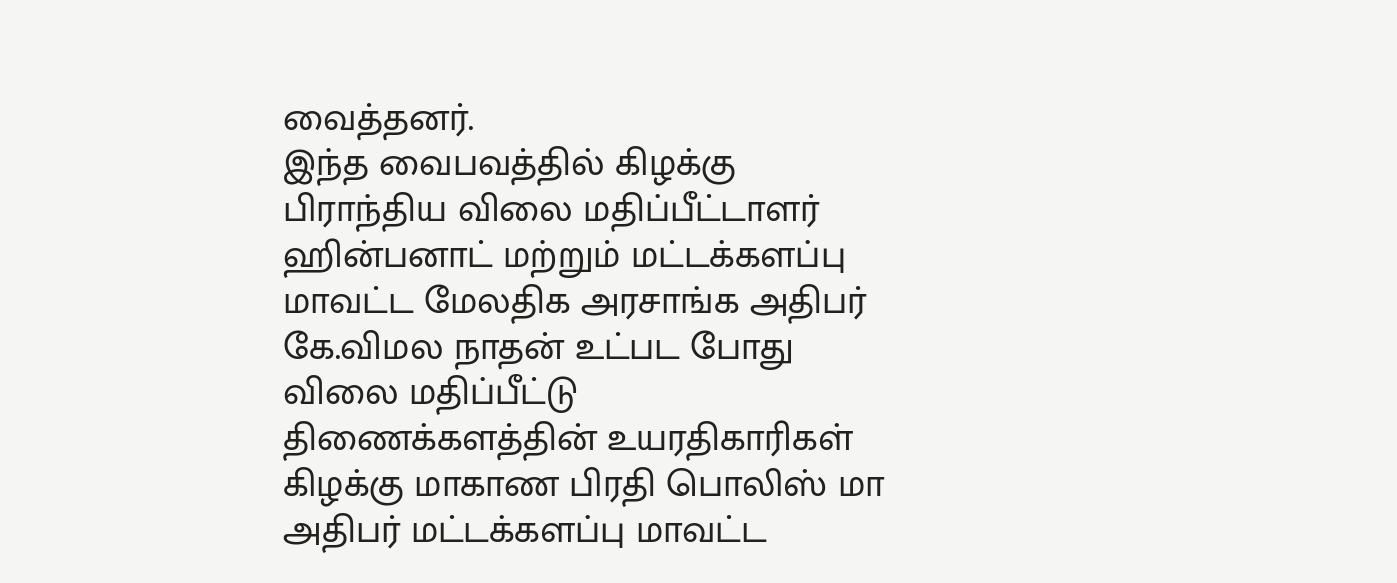வைத்தனர்.
இந்த வைபவத்தில் கிழக்கு பிராந்திய விலை மதிப்பீட்டாளர் ஹின்பனாட் மற்றும் மட்டக்களப்பு மாவட்ட மேலதிக அரசாங்க அதிபர் கே.விமல நாதன் உட்பட போது விலை மதிப்பீட்டு திணைக்களத்தின் உயரதிகாரிகள் கிழக்கு மாகாண பிரதி பொலிஸ் மா அதிபர் மட்டக்களப்பு மாவட்ட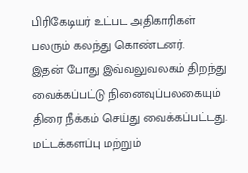பிரிகேடியர் உட்பட அதிகாரிகள் பலரும் கலந்து கொண்டனர்.
இதன் போது இவ்வலுவலகம் திறந்து வைக்கப்பட்டு நினைவுப்பலகையும் திரை நீக்கம் செய்து வைக்கப்பட்டது. மட்டக்களப்பு மற்றும்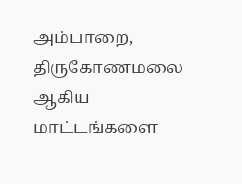அம்பாறை, திருகோணமலை ஆகிய மாட்டங்களை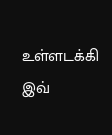உள்ளடக்கி இவ்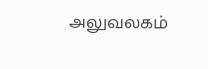அலுவலகம்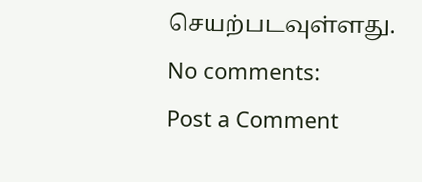செயற்படவுள்ளது.
No comments:
Post a Comment